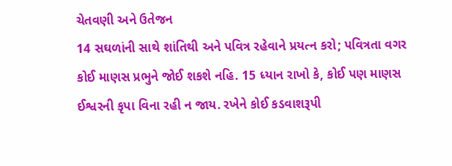ચેતવણી અને ઉતેજન
14 સઘળાંની સાથે શાંતિથી અને પવિત્ર રહેવાને પ્રયત્ન કરો; પવિત્રતા વગર કોઈ માણસ પ્રભુને જોઈ શકશે નહિ. 15 ધ્યાન રાખો કે, કોઈ પણ માણસ ઈશ્વરની કૃપા વિના રહી ન જાય. રખેને કોઈ કડવાશરૂપી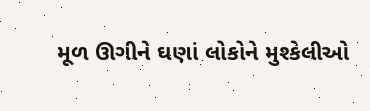મૂળ ઊગીને ઘણાં લોકોને મુશ્કેલીઓ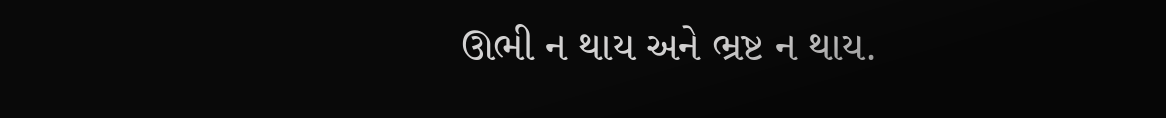ઊભી ન થાય અને ભ્રષ્ટ ન થાય.